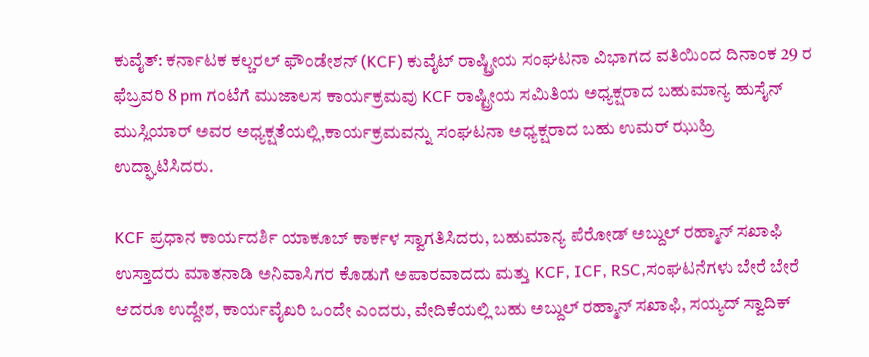ಕುವೈತ್: ಕರ್ನಾಟಕ ಕಲ್ಚರಲ್ ಫೌಂಡೇಶನ್ (KCF) ಕುವೈಟ್ ರಾಷ್ಟ್ರೀಯ ಸಂಘಟನಾ ವಿಭಾಗದ ವತಿಯಿಂದ ದಿನಾಂಕ 29 ರ ಫೆಬ್ರವರಿ 8 pm ಗಂಟೆಗೆ ಮುಜಾಲಸ ಕಾರ್ಯಕ್ರಮವು KCF ರಾಷ್ಟ್ರೀಯ ಸಮಿತಿಯ ಅಧ್ಯಕ್ಷರಾದ ಬಹುಮಾನ್ಯ ಹುಸೈನ್ ಮುಸ್ಲಿಯಾರ್ ಅವರ ಅಧ್ಯಕ್ಷತೆಯಲ್ಲಿ,ಕಾರ್ಯಕ್ರಮವನ್ನು ಸಂಘಟನಾ ಅಧ್ಯಕ್ಷರಾದ ಬಹು ಉಮರ್ ಝುಹ್ರಿ ಉದ್ಘಾಟಿಸಿದರು.

KCF ಪ್ರಧಾನ ಕಾರ್ಯದರ್ಶಿ ಯಾಕೂಬ್ ಕಾರ್ಕಳ ಸ್ವಾಗತಿಸಿದರು, ಬಹುಮಾನ್ಯ ಪೆರೋಡ್ ಅಬ್ದುಲ್ ರಹ್ಮಾನ್ ಸಖಾಫಿ ಉಸ್ತಾದರು ಮಾತನಾಡಿ ಅನಿವಾಸಿಗರ ಕೊಡುಗೆ ಅಪಾರವಾದದು ಮತ್ತು KCF, ICF, RSC,ಸಂಘಟನೆಗಳು ಬೇರೆ ಬೇರೆ ಆದರೂ ಉದ್ದೇಶ, ಕಾರ್ಯವೈಖರಿ ಒಂದೇ ಎಂದರು, ವೇದಿಕೆಯಲ್ಲಿ ಬಹು ಅಬ್ದುಲ್ ರಹ್ಮಾನ್ ಸಖಾಫಿ, ಸಯ್ಯದ್ ಸ್ವಾದಿಕ್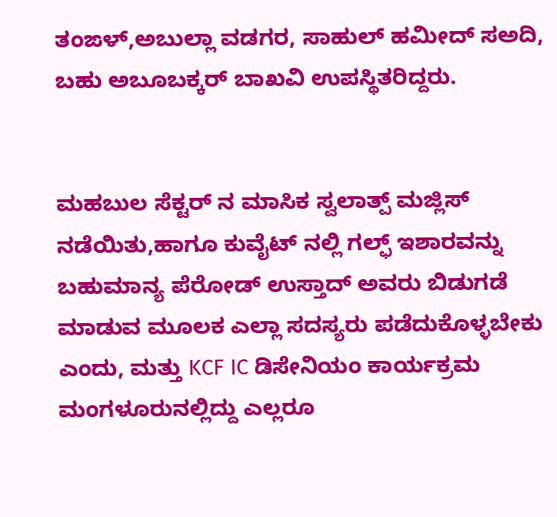ತಂಙಳ್,ಅಬುಲ್ಲಾ ವಡಗರ, ಸಾಹುಲ್ ಹಮೀದ್ ಸಅದಿ, ಬಹು ಅಬೂಬಕ್ಕರ್ ಬಾಖವಿ ಉಪಸ್ಥಿತರಿದ್ದರು.


ಮಹಬುಲ ಸೆಕ್ಟರ್ ನ ಮಾಸಿಕ ಸ್ವಲಾತ್ಪ್ ಮಜ್ಲಿಸ್ ನಡೆಯಿತು,ಹಾಗೂ ಕುವೈಟ್ ನಲ್ಲಿ ಗಲ್ಫ್ ಇಶಾರವನ್ನು ಬಹುಮಾನ್ಯ ಪೆರೋಡ್ ಉಸ್ತಾದ್ ಅವರು ಬಿಡುಗಡೆ ಮಾಡುವ ಮೂಲಕ ಎಲ್ಲಾ ಸದಸ್ಯರು ಪಡೆದುಕೊಳ್ಳಬೇಕು ಎಂದು, ಮತ್ತು KCF IC ಡಿಸೇನಿಯಂ ಕಾರ್ಯಕ್ರಮ ಮಂಗಳೂರುನಲ್ಲಿದ್ದು ಎಲ್ಲರೂ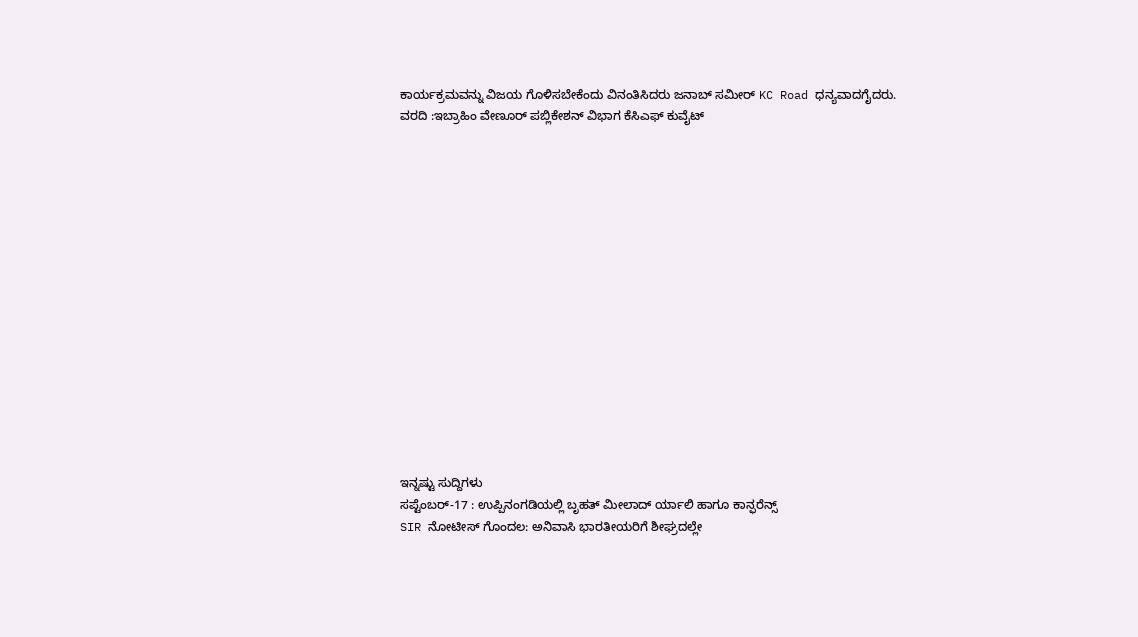ಕಾರ್ಯಕ್ರಮವನ್ನು ವಿಜಯ ಗೊಳಿಸಬೇಕೆಂದು ವಿನಂತಿಸಿದರು ಜನಾಬ್ ಸಮೀರ್ KC Road ಧನ್ಯವಾದಗೈದರು.
ವರದಿ :ಇಬ್ರಾಹಿಂ ವೇಣೂರ್ ಪಬ್ಲಿಕೇಶನ್ ವಿಭಾಗ ಕೆಸಿಎಫ್ ಕುವೈಟ್
















ಇನ್ನಷ್ಟು ಸುದ್ದಿಗಳು
ಸಪ್ಟೆಂಬರ್-17 : ಉಪ್ಪಿನಂಗಡಿಯಲ್ಲಿ ಬೃಹತ್ ಮೀಲಾದ್ ರ್ಯಾಲಿ ಹಾಗೂ ಕಾನ್ಫರೆನ್ಸ್
SIR ನೋಟೀಸ್ ಗೊಂದಲ: ಅನಿವಾಸಿ ಭಾರತೀಯರಿಗೆ ಶೀಘ್ರದಲ್ಲೇ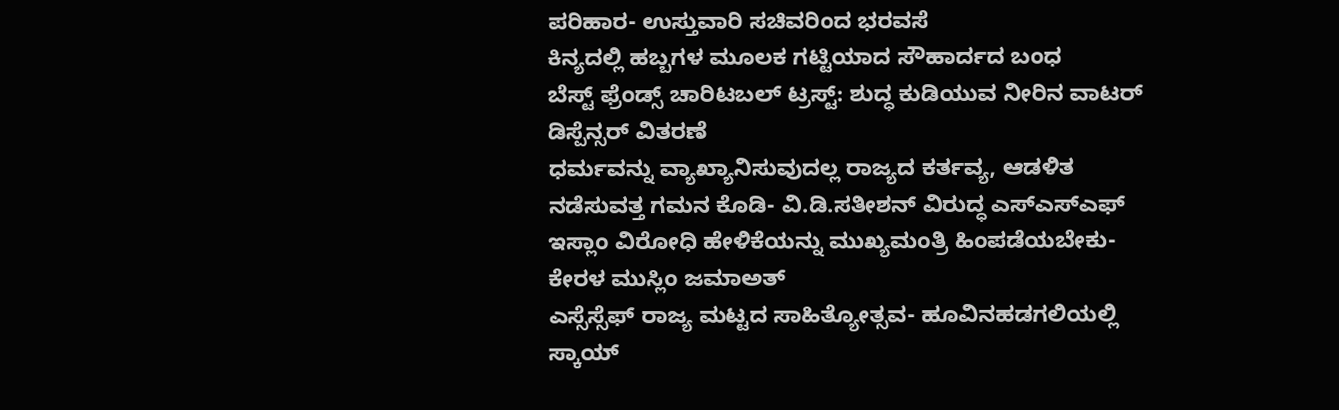ಪರಿಹಾರ- ಉಸ್ತುವಾರಿ ಸಚಿವರಿಂದ ಭರವಸೆ
ಕಿನ್ಯದಲ್ಲಿ ಹಬ್ಬಗಳ ಮೂಲಕ ಗಟ್ಟಿಯಾದ ಸೌಹಾರ್ದದ ಬಂಧ
ಬೆಸ್ಟ್ ಫ್ರೆಂಡ್ಸ್ ಚಾರಿಟಬಲ್ ಟ್ರಸ್ಟ್: ಶುದ್ಧ ಕುಡಿಯುವ ನೀರಿನ ವಾಟರ್ ಡಿಸ್ಪೆನ್ಸರ್ ವಿತರಣೆ
ಧರ್ಮವನ್ನು ವ್ಯಾಖ್ಯಾನಿಸುವುದಲ್ಲ ರಾಜ್ಯದ ಕರ್ತವ್ಯ, ಆಡಳಿತ ನಡೆಸುವತ್ತ ಗಮನ ಕೊಡಿ- ವಿ.ಡಿ.ಸತೀಶನ್ ವಿರುದ್ಧ ಎಸ್ಎಸ್ಎಫ್
ಇಸ್ಲಾಂ ವಿರೋಧಿ ಹೇಳಿಕೆಯನ್ನು ಮುಖ್ಯಮಂತ್ರಿ ಹಿಂಪಡೆಯಬೇಕು- ಕೇರಳ ಮುಸ್ಲಿಂ ಜಮಾಅತ್
ಎಸ್ಸೆಸ್ಸೆಫ್ ರಾಜ್ಯ ಮಟ್ಟದ ಸಾಹಿತ್ಯೋತ್ಸವ- ಹೂವಿನಹಡಗಲಿಯಲ್ಲಿ
ಸ್ಕಾಯ್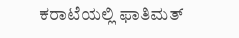ಕರಾಟೆಯಲ್ಲಿ ಫಾತಿಮತ್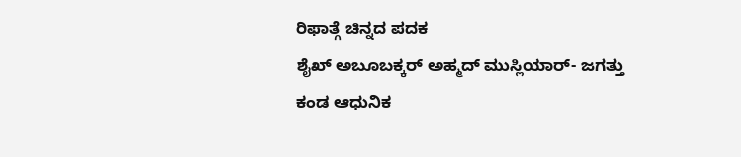ರಿಫಾತ್ಗೆ ಚಿನ್ನದ ಪದಕ
ಶೈಖ್ ಅಬೂಬಕ್ಕರ್ ಅಹ್ಮದ್ ಮುಸ್ಲಿಯಾರ್- ಜಗತ್ತು ಕಂಡ ಆಧುನಿಕ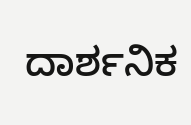ದಾರ್ಶನಿಕ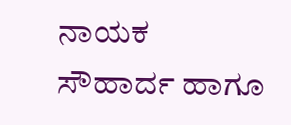ನಾಯಕ
ಸೌಹಾರ್ದ ಹಾಗೂ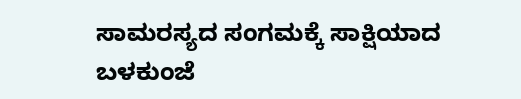ಸಾಮರಸ್ಯದ ಸಂಗಮಕ್ಕೆ ಸಾಕ್ಷಿಯಾದ ಬಳಕುಂಜೆ